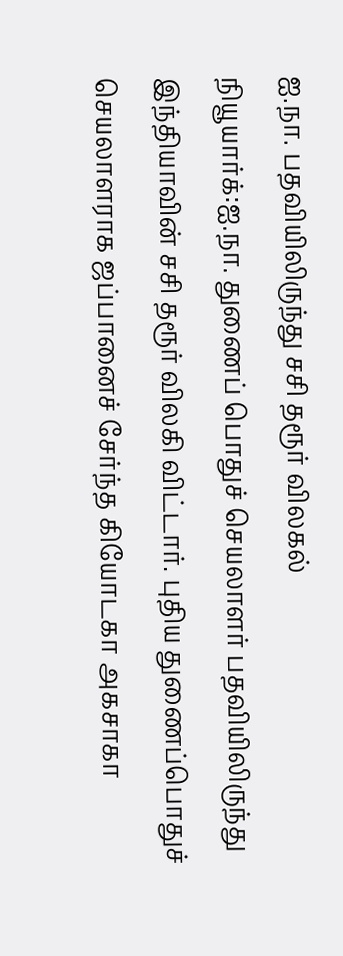ஐ.நா. பதவியிலிருந்து சசி தரூர் விலகல்
நியூயார்க்:ஐ.நா. துணைப் பொதுச் செயலாளர் பதவியிலிருந்து இந்தியாவின் சசி தரூர் விலகி விட்டார். புதிய துணைப்பொதுச் செயலாளராக ஜப்பானைச் சேர்ந்த கியோடகா அகசாகா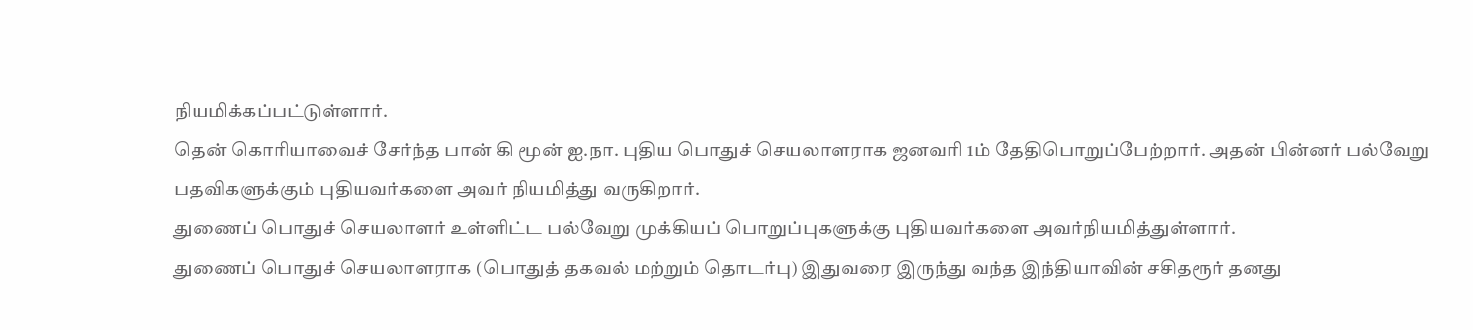நியமிக்கப்பட்டுள்ளார்.
தென் கொரியாவைச் சேர்ந்த பான் கி மூன் ஐ.நா. புதிய பொதுச் செயலாளராக ஜனவரி 1ம் தேதிபொறுப்பேற்றார். அதன் பின்னர் பல்வேறு பதவிகளுக்கும் புதியவர்களை அவர் நியமித்து வருகிறார்.
துணைப் பொதுச் செயலாளர் உள்ளிட்ட பல்வேறு முக்கியப் பொறுப்புகளுக்கு புதியவர்களை அவர்நியமித்துள்ளார்.
துணைப் பொதுச் செயலாளராக (பொதுத் தகவல் மற்றும் தொடர்பு) இதுவரை இருந்து வந்த இந்தியாவின் சசிதரூர் தனது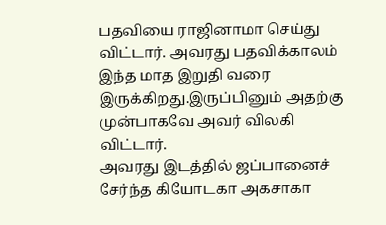பதவியை ராஜினாமா செய்து விட்டார். அவரது பதவிக்காலம் இந்த மாத இறுதி வரை இருக்கிறது.இருப்பினும் அதற்கு முன்பாகவே அவர் விலகி விட்டார்.
அவரது இடத்தில் ஜப்பானைச் சேர்ந்த கியோடகா அகசாகா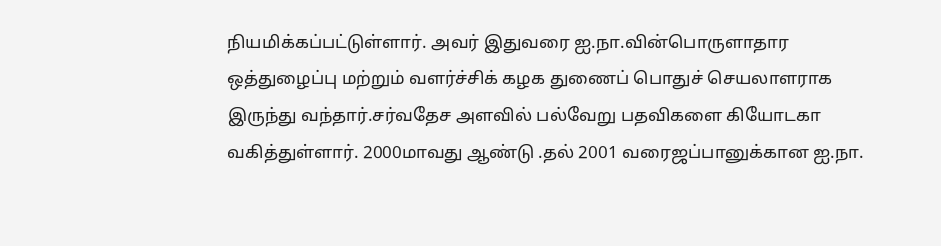நியமிக்கப்பட்டுள்ளார். அவர் இதுவரை ஐ.நா.வின்பொருளாதார ஒத்துழைப்பு மற்றும் வளர்ச்சிக் கழக துணைப் பொதுச் செயலாளராக இருந்து வந்தார்.சர்வதேச அளவில் பல்வேறு பதவிகளை கியோடகா வகித்துள்ளார். 2000மாவது ஆண்டு .தல் 2001 வரைஜப்பானுக்கான ஐ.நா.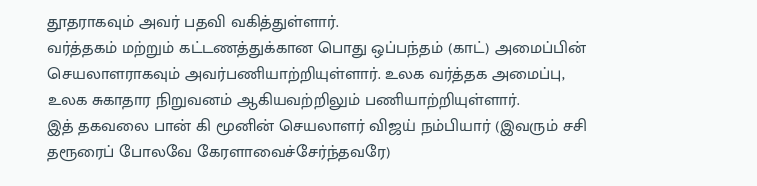தூதராகவும் அவர் பதவி வகித்துள்ளார்.
வர்த்தகம் மற்றும் கட்டணத்துக்கான பொது ஒப்பந்தம் (காட்) அமைப்பின் செயலாளராகவும் அவர்பணியாற்றியுள்ளார். உலக வர்த்தக அமைப்பு, உலக சுகாதார நிறுவனம் ஆகியவற்றிலும் பணியாற்றியுள்ளார்.
இத் தகவலை பான் கி மூனின் செயலாளர் விஜய் நம்பியார் (இவரும் சசி தரூரைப் போலவே கேரளாவைச்சேர்ந்தவரே)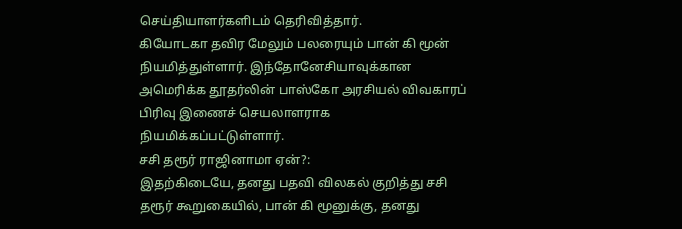செய்தியாளர்களிடம் தெரிவித்தார்.
கியோடகா தவிர மேலும் பலரையும் பான் கி மூன் நியமித்துள்ளார். இந்தோனேசியாவுக்கான அமெரிக்க தூதர்லின் பாஸ்கோ அரசியல் விவகாரப் பிரிவு இணைச் செயலாளராக நியமிக்கப்பட்டுள்ளார்.
சசி தரூர் ராஜினாமா ஏன்?:
இதற்கிடையே, தனது பதவி விலகல் குறித்து சசி தரூர் கூறுகையில், பான் கி மூனுக்கு, தனது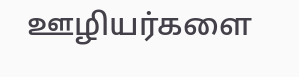ஊழியர்களை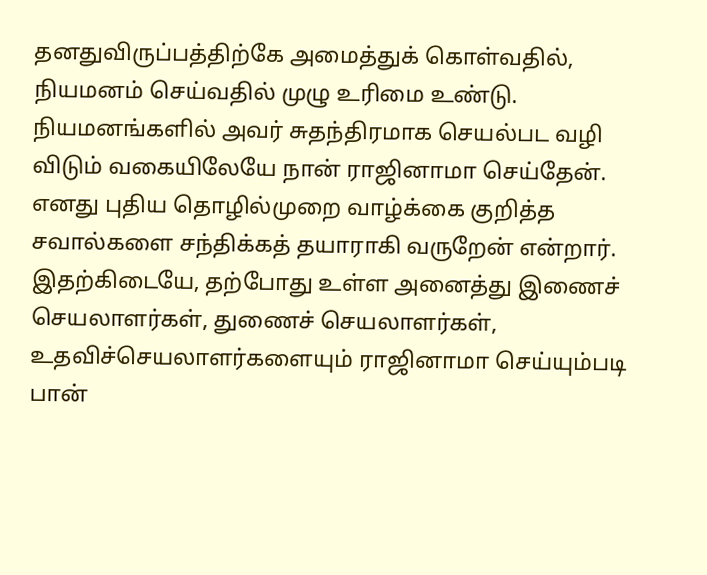தனதுவிருப்பத்திற்கே அமைத்துக் கொள்வதில், நியமனம் செய்வதில் முழு உரிமை உண்டு.
நியமனங்களில் அவர் சுதந்திரமாக செயல்பட வழி விடும் வகையிலேயே நான் ராஜினாமா செய்தேன்.
எனது புதிய தொழில்முறை வாழ்க்கை குறித்த சவால்களை சந்திக்கத் தயாராகி வருறேன் என்றார்.
இதற்கிடையே, தற்போது உள்ள அனைத்து இணைச் செயலாளர்கள், துணைச் செயலாளர்கள், உதவிச்செயலாளர்களையும் ராஜினாமா செய்யும்படி பான்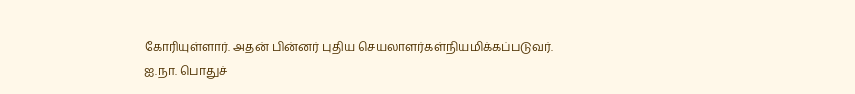கோரியுள்ளார். அதன் பின்னர் புதிய செயலாளர்கள்நியமிக்கப்படுவர்.
ஐ.நா. பொதுச்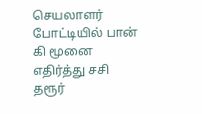செயலாளர் போட்டியில் பான் கி மூனை எதிர்த்து சசி தரூர்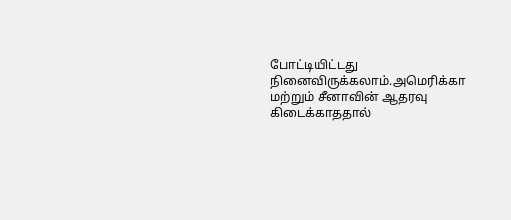போட்டியிட்டது நினைவிருக்கலாம்.அமெரிக்கா மற்றும் சீனாவின் ஆதரவு கிடைக்காததால்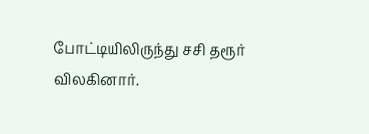போட்டியிலிருந்து சசி தரூர் விலகினார்.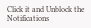Click it and Unblock the Notifications